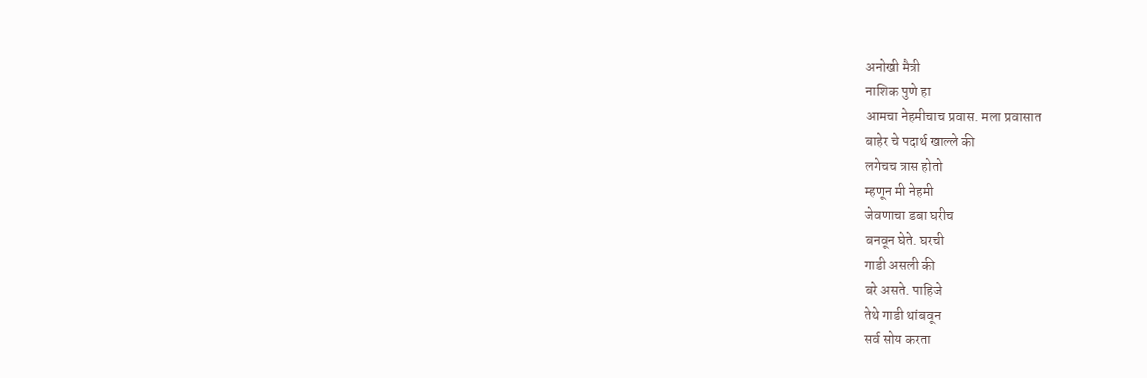अनोखी मैत्री
नाशिक पुणे हा
आमचा नेहमीचाच प्रवास. मला प्रवासात
बाहेर चे पदार्थ खाल्ले की
लगेचच त्रास होतो
म्हणून मी नेहमी
जेवणाचा डबा घरीच
बनवून घेते. घरची
गाडी असली की
बरे असते. पाहिजे
तेथे गाडी थांबवून
सर्व सोय करता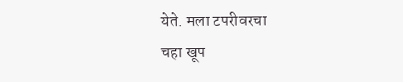येते. मला टपरीवरचा
चहा खूप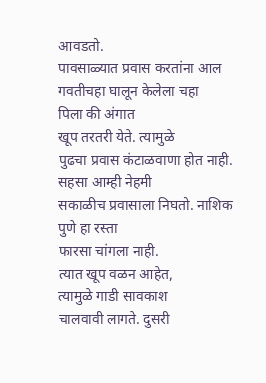आवडतो.
पावसाळ्यात प्रवास करतांना आल
गवतीचहा घालून केलेला चहा
पिला की अंगात
खूप तरतरी येते. त्यामुळे
पुढचा प्रवास कंटाळवाणा होत नाही.
सहसा आम्ही नेहमी
सकाळीच प्रवासाला निघतो. नाशिक
पुणे हा रस्ता
फारसा चांगला नाही.
त्यात खूप वळन आहेत,
त्यामुळे गाडी सावकाश
चालवावी लागते. दुसरी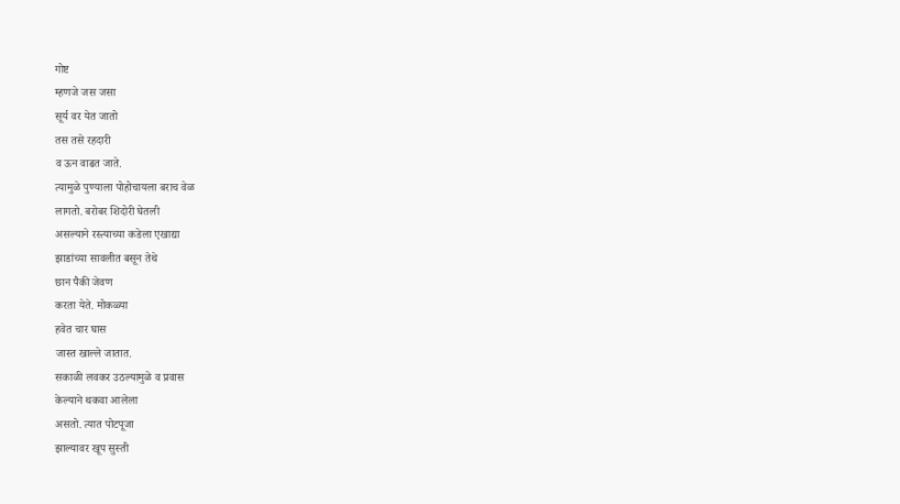गोष्ट
म्हणजे जस जसा
सूर्य वर येत जातो
तस तसे रहदारी
व ऊन वाढत जाते.
त्यामुळे पुण्याला पोहोचायला बराच वेळ
लागतो. बरोबर शिदोरी घेतली
असल्याने रस्त्याच्या कडेला एखाद्या
झाडांच्या सावलीत बसून तेथे
छान पैकी जेवण
करता येते. मोकळ्या
हवेत चार घास
जास्त खाल्ले जातात.
सकाळी लवकर उठल्यामुळे व प्रवास
केल्याने थकवा आलेला
असतो. त्यात पोटपूजा
झाल्यावर खूप सुस्ती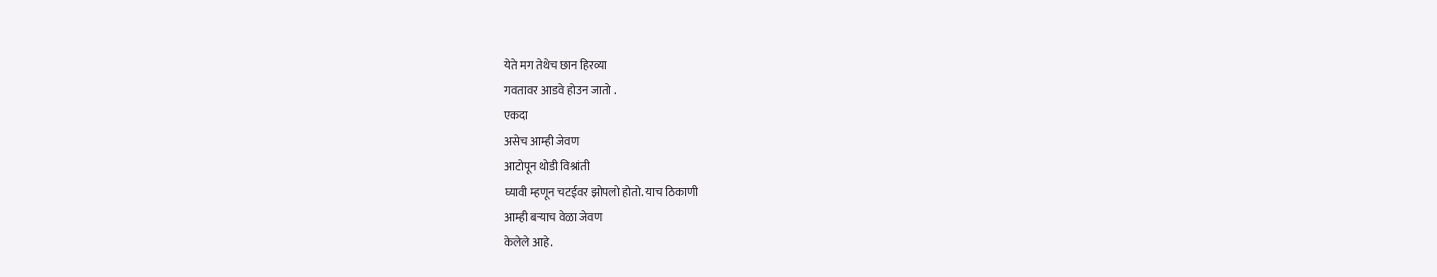येते मग तेथेच छान हिरव्या
गवतावर आडवे होउन जातो .
एकदा
असेच आम्ही जेवण
आटोपून थोडी विश्रांती
घ्यावी म्हणून चटईवर झोपलो होतो. याच ठिकाणी
आम्ही बऱ्याच वेळा जेवण
केलेले आहे.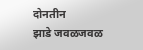दोनतीन
झाडे जवळजवळ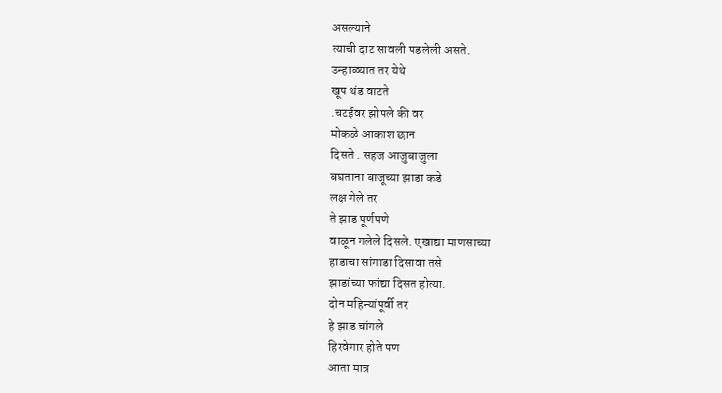असल्याने
त्याची दाट सावली पडलेली असते.
उन्हाळ्यात तर येथे
खूप थंड वाटते
.चटईवर झोपले की वर
मोकळे आकाश छान
दिसते . सहज आजुबाजुला
बघताना बाजूच्या झाडा कडे
लक्ष गेले तर
ते झाड पूर्णपणे
वाळून गलेले दिसले. एखाद्या माणसाच्या
हाडाचा सांगाडा दिसावा तसे
झाडांच्या फांद्या दिसत होत्या.
दोन महिन्यांपूर्वी तर
हे झाड चांगले
हिरवेगार होते पण
आता मात्र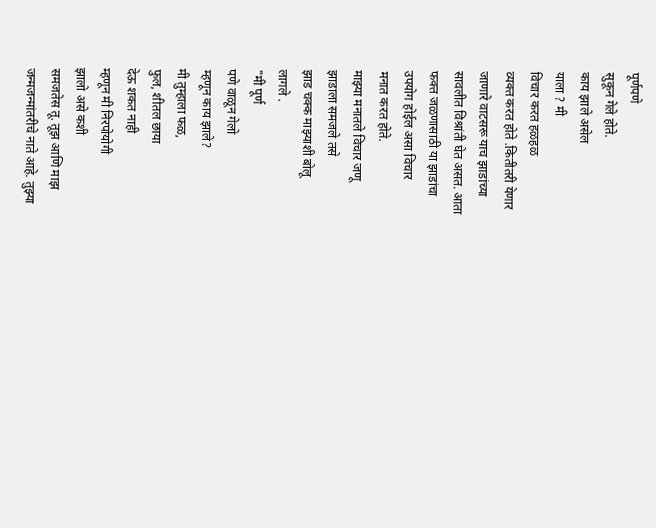पूर्णपणे
सुकून गेले होते.
काय झाले असेल
याला ? मी
विचार करत हळहळ
व्यक्त करत होते .कितीतरी येणार
जाणारे वाटसरू याच झाडांच्या
सावलीत विश्रांती घेत असत. आता
फक्त जळणासाठी या झाडांचा
उपयोग होईल असा विचार
मनात करत होते.
माझ्या मनातले विचार जणू
झाडाला समजले तसे
झाड चक्क माझ्याशी बोलू
लागले .
"मी पूर्ण
पणे वाळून गेलो
म्हणून काय झाले?
मी तुम्हाला फळ,
फुल, शीतल छाया
देऊ शकत नाही
म्हणून मी निरपोयोगी
झालो असे कशी
समजतेस तू. तूझ आणि माझ
जन्मजन्मांतरीचे नाते आहे. तुझ्या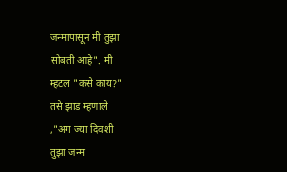जन्मापासून मी तुझा
सोबती आहे". मी
म्हटल "कसे काय?"
तसे झाड म्हणाले
,"अग ज्या दिवशी
तुझा जन्म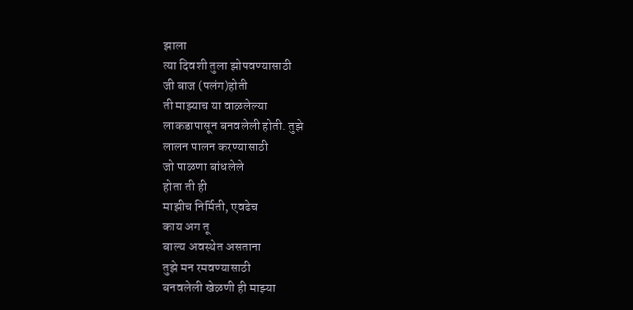झाला
त्या दिवशी तुला झोपवण्यासाठी
जी बाज (पलंग)होती
ती माझ्याच या वाळलेल्या
लाकडापासून बनवलेली होती. तुझे
लालन पालन करण्यासाठी
जो पाळणा बांधलेले
होता ती ही
माझीच निर्मिती, एवढेच
काय अग तू
बाल्य अवस्थेत असताना
तुझे मन रमवण्यासाठी
बनवलेली खेळणी ही माझ्या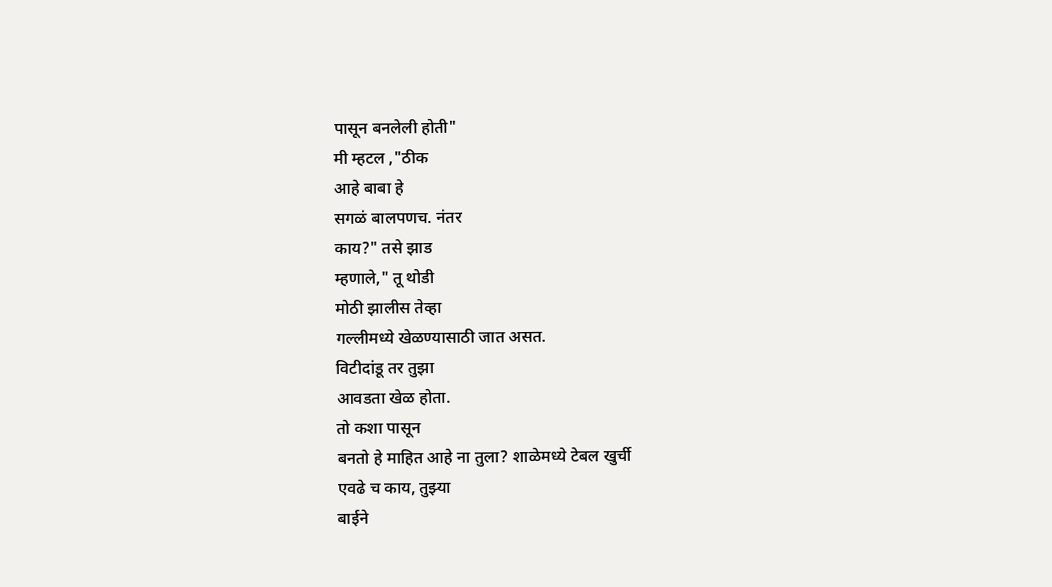पासून बनलेली होती"
मी म्हटल ,"ठीक
आहे बाबा हे
सगळं बालपणच. नंतर
काय?" तसे झाड
म्हणाले," तू थोडी
मोठी झालीस तेव्हा
गल्लीमध्ये खेळण्यासाठी जात असत.
विटीदांडू तर तुझा
आवडता खेळ होता.
तो कशा पासून
बनतो हे माहित आहे ना तुला? शाळेमध्ये टेबल खुर्ची
एवढे च काय, तुझ्या
बाईने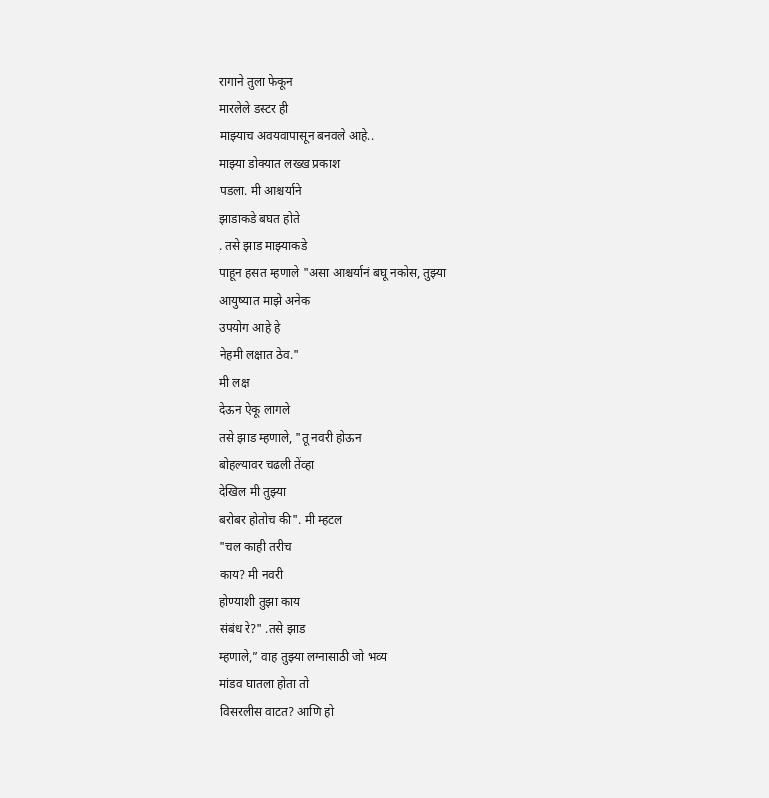रागाने तुला फेकून
मारलेले डस्टर ही
माझ्याच अवयवापासून बनवले आहे..
माझ्या डोक्यात लख्ख प्रकाश
पडला. मी आश्चर्याने
झाडाकडे बघत होते
. तसे झाड माझ्याकडे
पाहून हसत म्हणाले "असा आश्चर्यानं बघू नकोस, तुझ्या
आयुष्यात माझे अनेक
उपयोग आहे हे
नेहमी लक्षात ठेव."
मी लक्ष
देऊन ऐकू लागले
तसे झाड म्हणाले, "तू नवरी होऊन
बोहल्यावर चढली तेंव्हा
देखिल मी तुझ्या
बरोबर होतोच की". मी म्हटल
"चल काही तरीच
काय? मी नवरी
होण्याशी तुझा काय
संबंध रे?" .तसे झाड
म्हणाले,” वाह तुझ्या लग्नासाठी जो भव्य
मांडव घातला होता तो
विसरलीस वाटत? आणि हो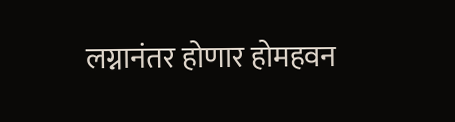लग्नानंतर होणार होमहवन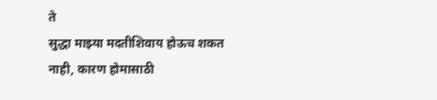ते
सुद्धा माझ्या मदतीशिवाय होऊच शकत
नाही, कारण होमासाठी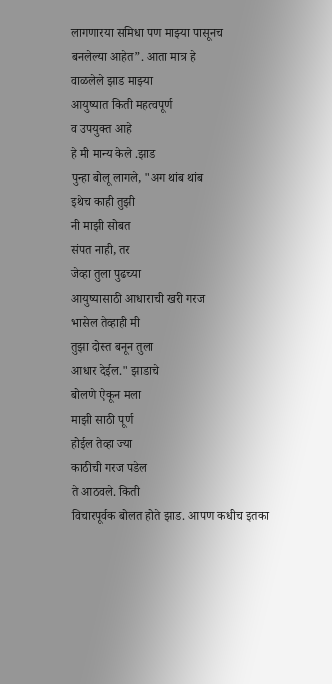लागणारया समिधा पण माझ्या पासूनच
बनलेल्या आहेत”. आता मात्र हे
वाळलेले झाड माझ्या
आयुष्यात किती महत्वपूर्ण
व उपयुक्त आहे
हे मी मान्य केले .झाड
पुन्हा बोलू लागले, "अग थांब थांब
इथेच काही तुझी
नी माझी सोबत
संपत नाही, तर
जेव्हा तुला पुढच्या
आयुष्यासाठी आधाराची खरी गरज
भासेल तेव्हाही मी
तुझा दोस्त बनून तुला
आधार देईल." झाडाचे
बोलणे ऐकून मला
माझी साठी पूर्ण
होईल तेव्हा ज्या
काठीची गरज पडेल
ते आठवले. किती
विचारपूर्वक बोलत होते झाड. आपण कधीच इतका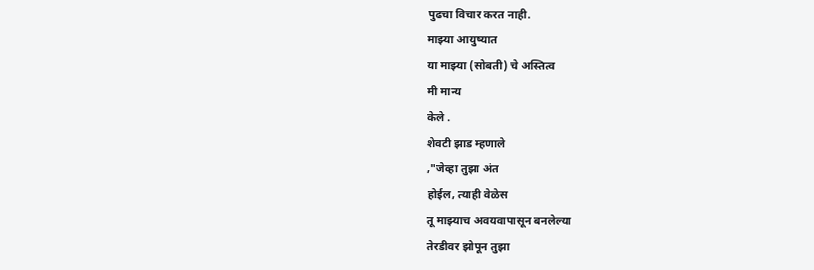पुढचा विचार करत नाही.
माझ्या आयुष्यात
या माझ्या (सोबती) चे अस्तित्व
मी मान्य
केले .
शेवटी झाड म्हणाले
,"जेव्हा तुझा अंत
होईल, त्याही वेळेस
तू माझ्याच अवयवापासून बनलेल्या
तेरडीवर झोपून तुझा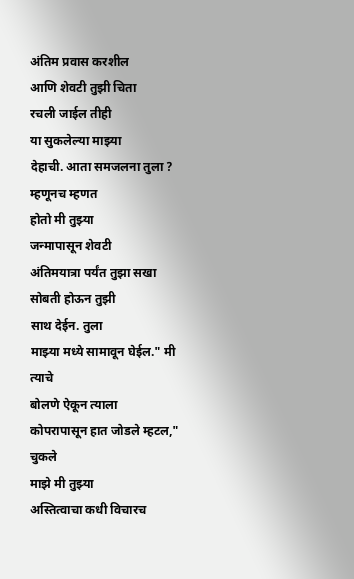अंतिम प्रवास करशील
आणि शेवटी तुझी चिता
रचली जाईल तीही
या सुकलेल्या माझ्या
देहाची. आता समजलना तुला ? म्हणूनच म्हणत
होतो मी तुझ्या
जन्मापासून शेवटी
अंतिमयात्रा पर्यंत तुझा सखा
सोबती होऊन तुझी
साथ देईन. तुला
माझ्या मध्ये सामावून घेईल." मी त्याचे
बोलणे ऐकून त्याला
कोपरापासून हात जोडले म्हटल," चुकले
माझे मी तुझ्या
अस्तित्वाचा कधी विचारच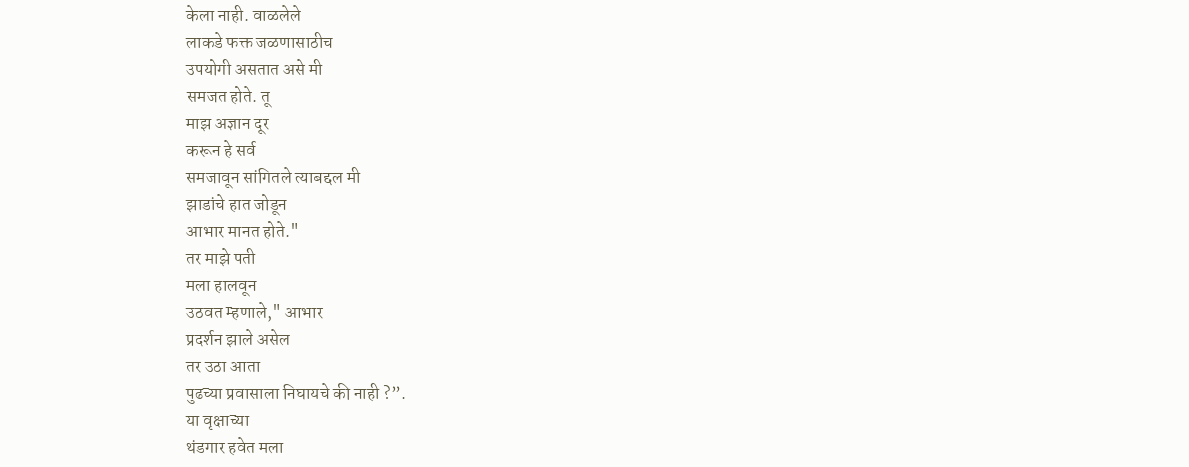केला नाही. वाळलेले
लाकडे फक्त जळणासाठीच
उपयोगी असतात असे मी
समजत होते. तू
माझ अज्ञान दूर
करून हे सर्व
समजावून सांगितले त्याबद्दल मी
झाडांचे हात जोडून
आभार मानत होते."
तर माझे पती
मला हालवून
उठवत म्हणाले," आभार
प्रदर्शन झाले असेल
तर उठा आता
पुढच्या प्रवासाला निघायचे की नाही ?”.
या वृक्षाच्या
थंडगार हवेत मला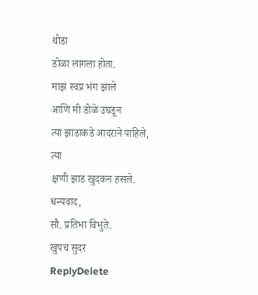थोडा
डोळा लागला होता.
माझं स्वप्न भंग झाले
आणि मी डोळे उघडून
त्या झाडाकडे आदराने पाहिले,
त्या
क्षणी झाड खुदकन हसले.
धन्यवाद,
सौ. प्रतिभा विभुते.
खुपच सुदर
ReplyDelete